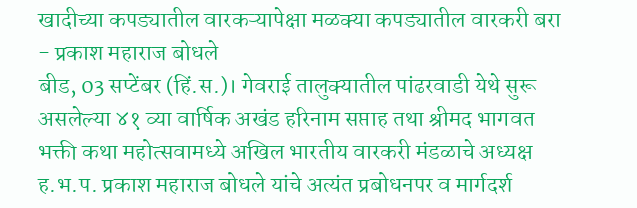खादीच्या कपड्यातील वारकऱ्यापेक्षा मळक्या कपड्यातील वारकरी बरा - प्रकाश महाराज बोधले
बीड, 03 सप्टेंबर (हिं.स.)। गेवराई तालुक्यातील पांढरवाडी येथे सुरू असलेल्या ४१ व्या वार्षिक अखंड हरिनाम सप्ताह तथा श्रीमद भागवत भक्ती कथा महोत्सवामध्ये अखिल भारतीय वारकरी मंडळाचे अध्यक्ष ह.भ.प. प्रकाश महाराज बोधले यांचे अत्यंत प्रबोधनपर व मार्गदर्श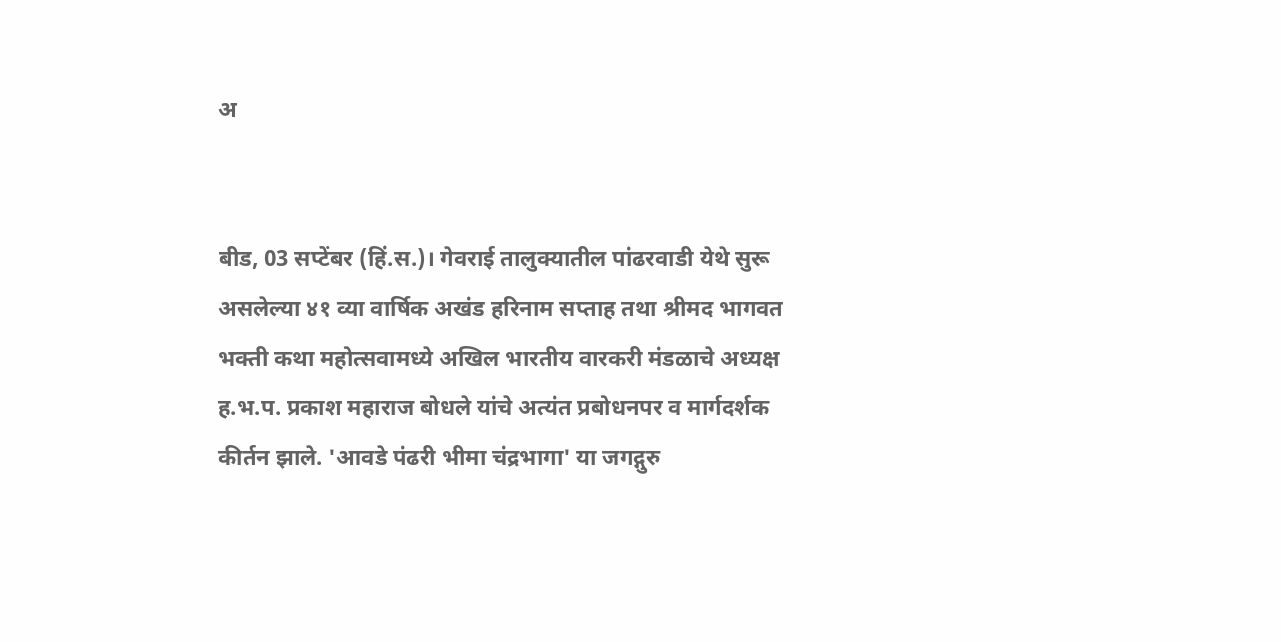अ


बीड, 03 सप्टेंबर (हिं.स.)। गेवराई तालुक्यातील पांढरवाडी येथे सुरू असलेल्या ४१ व्या वार्षिक अखंड हरिनाम सप्ताह तथा श्रीमद भागवत भक्ती कथा महोत्सवामध्ये अखिल भारतीय वारकरी मंडळाचे अध्यक्ष ह.भ.प. प्रकाश महाराज बोधले यांचे अत्यंत प्रबोधनपर व मार्गदर्शक कीर्तन झाले. 'आवडे पंढरी भीमा चंद्रभागा' या जगद्गुरु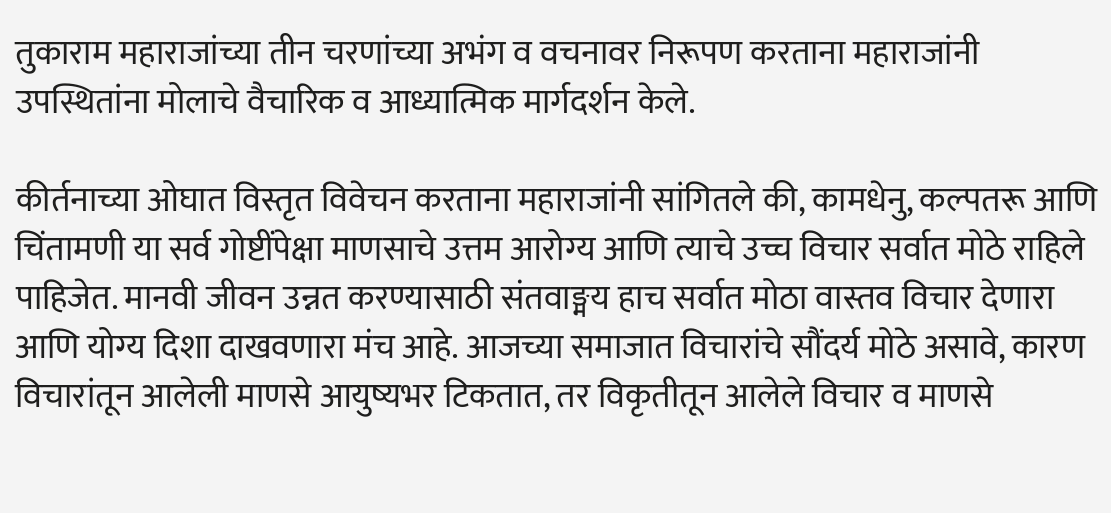तुकाराम महाराजांच्या तीन चरणांच्या अभंग व वचनावर निरूपण करताना महाराजांनी उपस्थितांना मोलाचे वैचारिक व आध्यात्मिक मार्गदर्शन केले.

कीर्तनाच्या ओघात विस्तृत विवेचन करताना महाराजांनी सांगितले की, कामधेनु, कल्पतरू आणि चिंतामणी या सर्व गोष्टींपेक्षा माणसाचे उत्तम आरोग्य आणि त्याचे उच्च विचार सर्वात मोठे राहिले पाहिजेत. मानवी जीवन उन्नत करण्यासाठी संतवाङ्मय हाच सर्वात मोठा वास्तव विचार देणारा आणि योग्य दिशा दाखवणारा मंच आहे. आजच्या समाजात विचारांचे सौंदर्य मोठे असावे, कारण विचारांतून आलेली माणसे आयुष्यभर टिकतात, तर विकृतीतून आलेले विचार व माणसे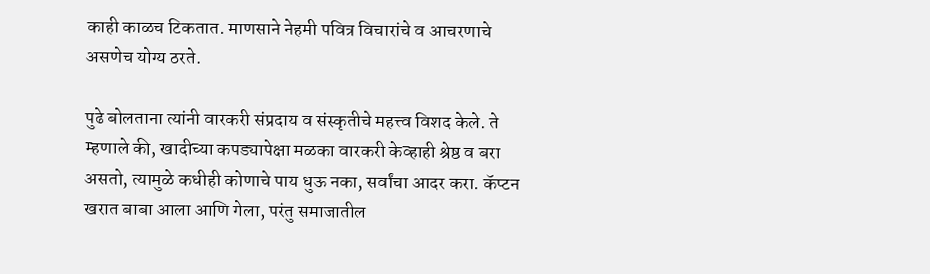काही काळच टिकतात. माणसाने नेहमी पवित्र विचारांचे व आचरणाचे असणेच योग्य ठरते.

पुढे बोलताना त्यांनी वारकरी संप्रदाय व संस्कृतीचे महत्त्व विशद केले. ते म्हणाले की, खादीच्या कपड्यापेक्षा मळका वारकरी केव्हाही श्रेष्ठ व बरा असतो, त्यामुळे कधीही कोणाचे पाय धुऊ नका, सर्वांचा आदर करा. कॅप्टन खरात बाबा आला आणि गेला, परंतु समाजातील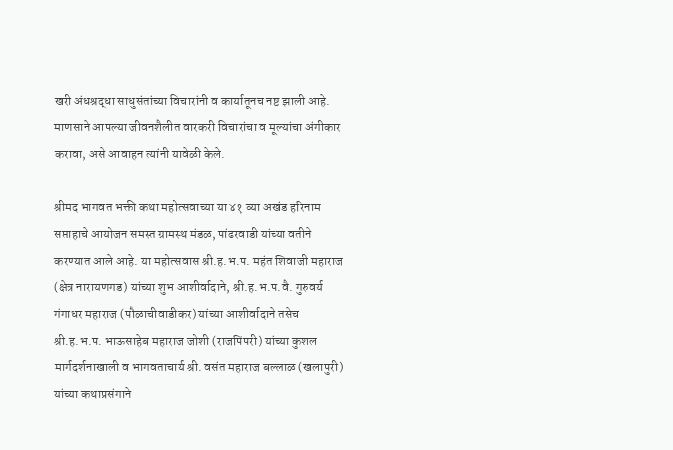खरी अंधश्रद्धा साधुसंतांच्या विचारांनी व कार्यातूनच नष्ट झाली आहे. माणसाने आपल्या जीवनशैलीत वारकरी विचारांचा व मूल्यांचा अंगीकार करावा, असे आवाहन त्यांनी यावेळी केले.

श्रीमद भागवत भक्ती कथा महोत्सवाच्या या ४१ व्या अखंड हरिनाम सप्ताहाचे आयोजन समस्त ग्रामस्थ मंडळ, पांढरवाडी यांच्या वतीने करण्यात आले आहे. या महोत्सवास श्री.ह.भ.प. महंत शिवाजी महाराज (क्षेत्र नारायणगड) यांच्या शुभ आशीर्वादाने, श्री.ह.भ.प.वै. गुरुवर्य गंगाधर महाराज (पौळाचीवाडीकर) यांच्या आशीर्वादाने तसेच श्री.ह.भ.प. भाऊसाहेब महाराज जोशी (राजपिंपरी) यांच्या कुशल मार्गदर्शनाखाली व भागवताचार्य श्री. वसंत महाराज बल्लाळ (खलापुरी) यांच्या कथाप्रसंगाने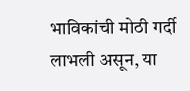भाविकांची मोठी गर्दी लाभली असून, या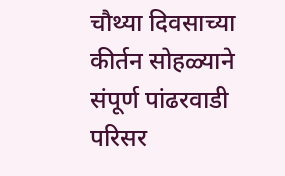चौथ्या दिवसाच्या कीर्तन सोहळ्याने संपूर्ण पांढरवाडी परिसर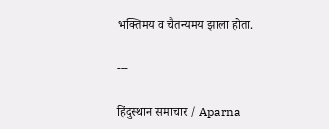भक्तिमय व चैतन्यमय झाला होता.

---

हिंदुस्थान समाचार / Aparna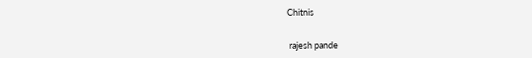Chitnis


 rajesh pande